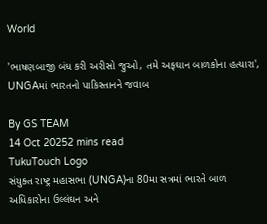World

'ભાષણબાજી બંધ કરી અરીસો જુઓ, તમે અફઘાન બાળકોના હત્યારા', UNGAમાં ભારતનો પાકિસ્તાનને જવાબ

By GS TEAM
14 Oct 20252 mins read
TukuTouch Logo
સંયુક્ત રાષ્ટ્ર મહાસભા (UNGA)ના 80મા સત્રમાં ભારતે બાળ અધિકારોના ઉલ્લંઘન અને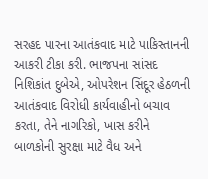સરહદ પારના આતંકવાદ માટે પાકિસ્તાનની આકરી ટીકા કરી. ભાજપના સાંસદ નિશિકાંત દુબેએ, ઓપરેશન સિંદૂર હેઠળની આતંકવાદ વિરોધી કાર્યવાહીનો બચાવ કરતા, તેને નાગરિકો, ખાસ કરીને બાળકોની સુરક્ષા માટે વૈધ અને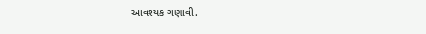આવશ્યક ગણાવી.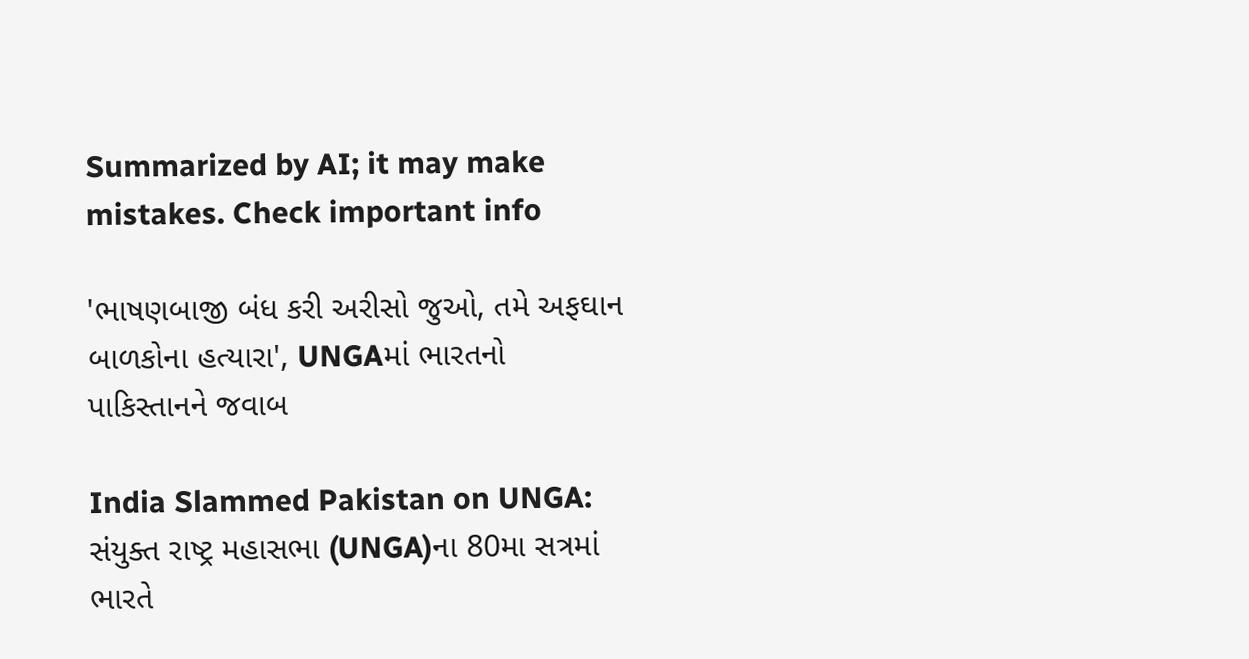Summarized by AI; it may make mistakes. Check important info

'ભાષણબાજી બંધ કરી અરીસો જુઓ, તમે અફઘાન બાળકોના હત્યારા', UNGAમાં ભારતનો પાકિસ્તાનને જવાબ

India Slammed Pakistan on UNGA: સંયુક્ત રાષ્ટ્ર મહાસભા (UNGA)ના 80મા સત્રમાં ભારતે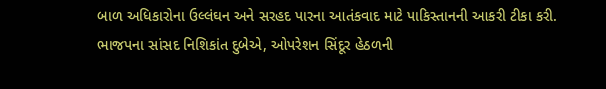બાળ અધિકારોના ઉલ્લંઘન અને સરહદ પારના આતંકવાદ માટે પાકિસ્તાનની આકરી ટીકા કરી. ભાજપના સાંસદ નિશિકાંત દુબેએ, ઓપરેશન સિંદૂર હેઠળની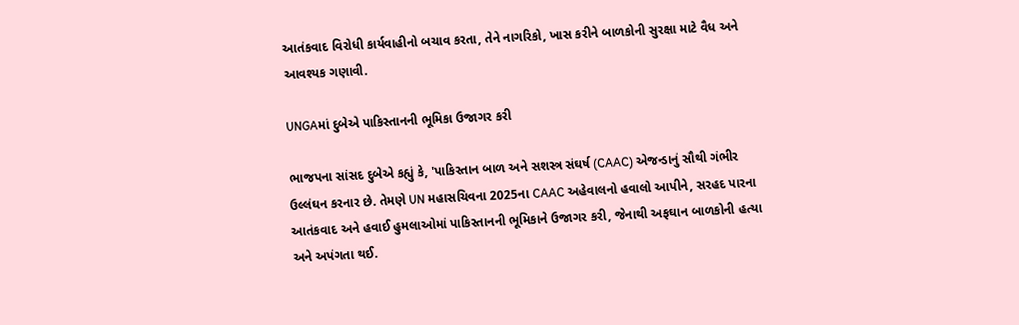આતંકવાદ વિરોધી કાર્યવાહીનો બચાવ કરતા, તેને નાગરિકો, ખાસ કરીને બાળકોની સુરક્ષા માટે વૈધ અને આવશ્યક ગણાવી.

UNGAમાં દુબેએ પાકિસ્તાનની ભૂમિકા ઉજાગર કરી

ભાજપના સાંસદ દુબેએ કહ્યું કે, 'પાકિસ્તાન બાળ અને સશસ્ત્ર સંઘર્ષ (CAAC) એજન્ડાનું સૌથી ગંભીર ઉલ્લંઘન કરનાર છે. તેમણે UN મહાસચિવના 2025ના CAAC અહેવાલનો હવાલો આપીને, સરહદ પારના આતંકવાદ અને હવાઈ હુમલાઓમાં પાકિસ્તાનની ભૂમિકાને ઉજાગર કરી, જેનાથી અફઘાન બાળકોની હત્યા અને અપંગતા થઈ.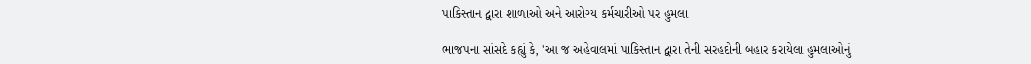પાકિસ્તાન દ્વારા શાળાઓ અને આરોગ્ય કર્મચારીઓ પર હુમલા

ભાજપના સાંસદે કહ્યું કે, 'આ જ અહેવાલમાં પાકિસ્તાન દ્વારા તેની સરહદોની બહાર કરાયેલા હુમલાઓનું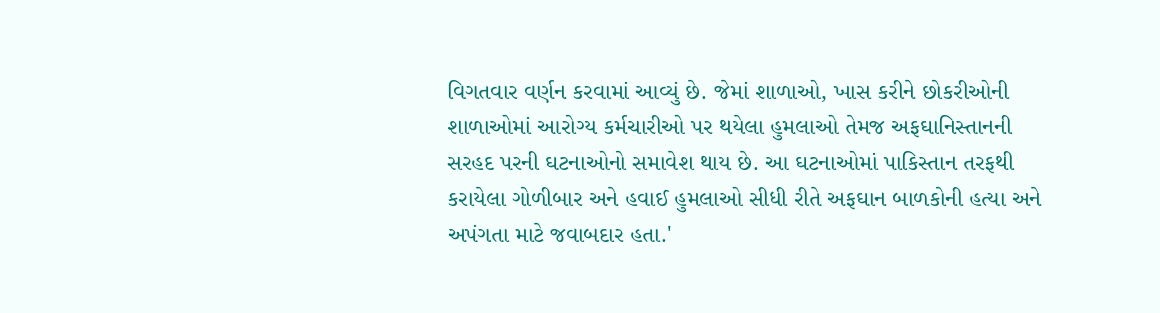વિગતવાર વર્ણન કરવામાં આવ્યું છે. જેમાં શાળાઓ, ખાસ કરીને છોકરીઓની શાળાઓમાં આરોગ્ય કર્મચારીઓ પર થયેલા હુમલાઓ તેમજ અફઘાનિસ્તાનની સરહદ પરની ઘટનાઓનો સમાવેશ થાય છે. આ ઘટનાઓમાં પાકિસ્તાન તરફથી કરાયેલા ગોળીબાર અને હવાઈ હુમલાઓ સીધી રીતે અફઘાન બાળકોની હત્યા અને અપંગતા માટે જવાબદાર હતા.'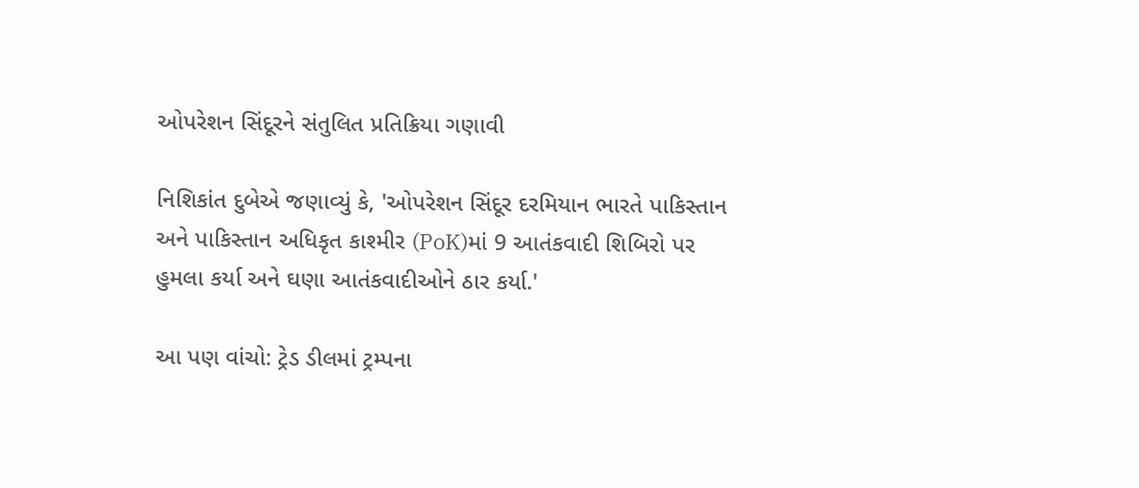ઓપરેશન સિંદૂરને સંતુલિત પ્રતિક્રિયા ગણાવી

નિશિકાંત દુબેએ જણાવ્યું કે, 'ઓપરેશન સિંદૂર દરમિયાન ભારતે પાકિસ્તાન અને પાકિસ્તાન અધિકૃત કાશ્મીર (PoK)માં 9 આતંકવાદી શિબિરો પર હુમલા કર્યા અને ઘણા આતંકવાદીઓને ઠાર કર્યા.'

આ પણ વાંચો: ટ્રેડ ડીલમાં ટ્રમ્પના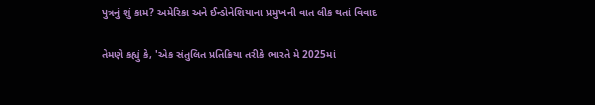પુત્રનું શું કામ? અમેરિકા અને ઈન્ડોનેશિયાના પ્રમુખની વાત લીક થતાં વિવાદ

તેમણે કહ્યું કે, 'એક સંતુલિત પ્રતિક્રિયા તરીકે ભારતે મે 2025માં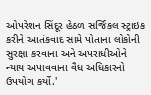ઓપરેશન સિંદૂર હેઠળ સર્જિકલ સ્ટ્રાઇક કરીને આતંકવાદ સામે પોતાના લોકોની સુરક્ષા કરવાના અને અપરાધીઓને ન્યાય અપાવવાના વૈધ અધિકારનો ઉપયોગ કર્યો.'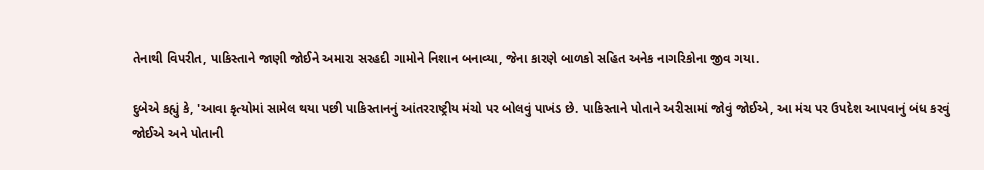તેનાથી વિપરીત, પાકિસ્તાને જાણી જોઈને અમારા સરહદી ગામોને નિશાન બનાવ્યા, જેના કારણે બાળકો સહિત અનેક નાગરિકોના જીવ ગયા.

દુબેએ કહ્યું કે, 'આવા કૃત્યોમાં સામેલ થયા પછી પાકિસ્તાનનું આંતરરાષ્ટ્રીય મંચો પર બોલવું પાખંડ છે. પાકિસ્તાને પોતાને અરીસામાં જોવું જોઈએ, આ મંચ પર ઉપદેશ આપવાનું બંધ કરવું જોઈએ અને પોતાની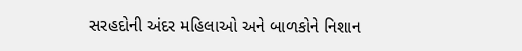સરહદોની અંદર મહિલાઓ અને બાળકોને નિશાન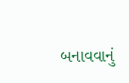બનાવવાનું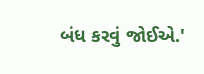બંધ કરવું જોઈએ.'